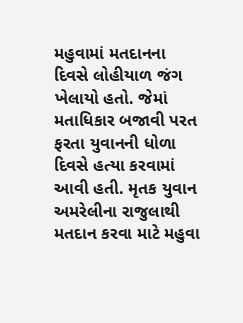મહુવામાં મતદાનના દિવસે લોહીયાળ જંગ ખેલાયો હતો. જેમાં મતાધિકાર બજાવી પરત ફરતા યુવાનની ધોળા દિવસે હત્યા કરવામાં આવી હતી. મૃતક યુવાન અમરેલીના રાજુલાથી મતદાન કરવા માટે મહુવા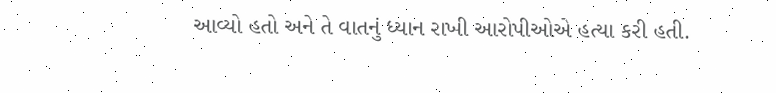આવ્યો હતો અને તે વાતનું ધ્યાન રાખી આરોપીઓએ હત્યા કરી હતી.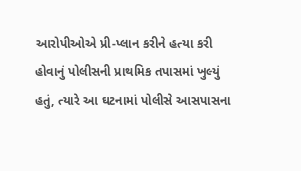આરોપીઓએ પ્રી-પ્લાન કરીને હત્યા કરી હોવાનું પોલીસની પ્રાથમિક તપાસમાં ખુલ્યું હતું, ત્યારે આ ઘટનામાં પોલીસે આસપાસના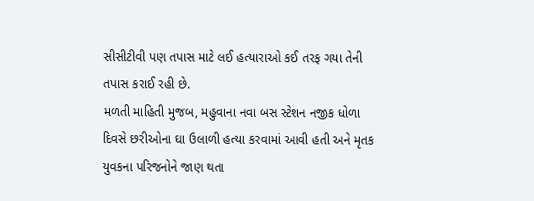સીસીટીવી પણ તપાસ માટે લઈ હત્યારાઓ કઈ તરફ ગયા તેની તપાસ કરાઈ રહી છે.
મળતી માહિતી મુજબ, મહુવાના નવા બસ સ્ટેશન નજીક ધોળા દિવસે છરીઓના ઘા ઉલાળી હત્યા કરવામાં આવી હતી અને મૃતક યુવકના પરિજનોને જાણ થતા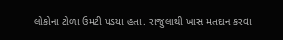લોકોના ટોળા ઉમટી પડયા હતા. રાજુલાથી ખાસ મતદાન કરવા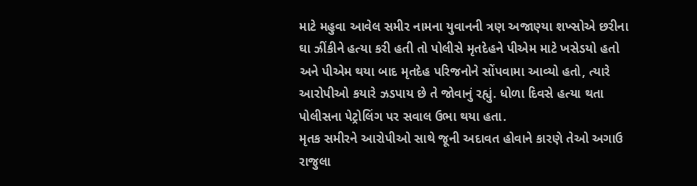માટે મહુવા આવેલ સમીર નામના યુવાનની ત્રણ અજાણ્યા શખ્સોએ છરીના ઘા ઝીંકીને હત્યા કરી હતી તો પોલીસે મૃતદેહને પીએમ માટે ખસેડયો હતો અને પીએમ થયા બાદ મૃતદેહ પરિજનોને સોંપવામા આવ્યો હતો, ત્યારે આરોપીઓ કયારે ઝડપાય છે તે જોવાનું રહ્યું. ધોળા દિવસે હત્યા થતા પોલીસના પેટ્રોલિંગ પર સવાલ ઉભા થયા હતા.
મૃતક સમીરને આરોપીઓ સાથે જૂની અદાવત હોવાને કારણે તેઓ અગાઉ રાજુલા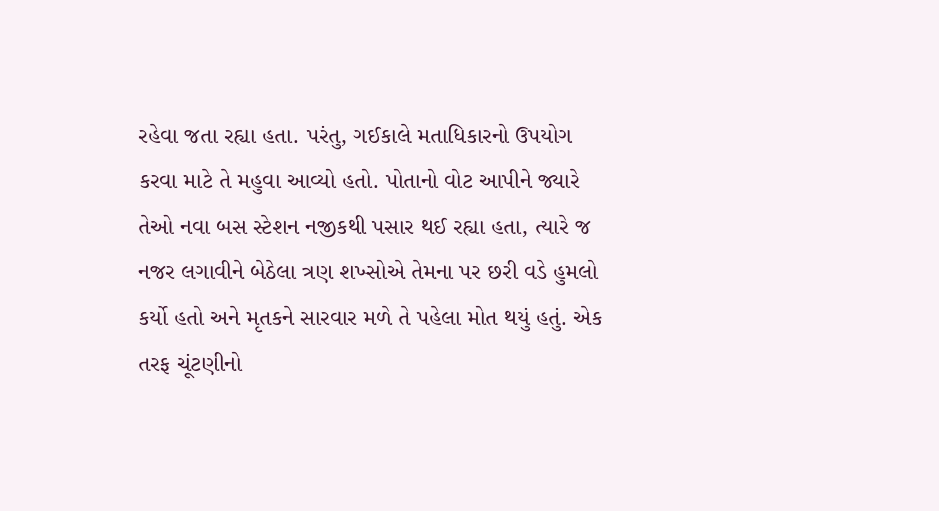રહેવા જતા રહ્યા હતા. પરંતુ, ગઈકાલે મતાધિકારનો ઉપયોગ કરવા માટે તે મહુવા આવ્યો હતો. પોતાનો વોટ આપીને જ્યારે તેઓ નવા બસ સ્ટેશન નજીકથી પસાર થઈ રહ્યા હતા, ત્યારે જ નજર લગાવીને બેઠેલા ત્રણ શખ્સોએ તેમના પર છરી વડે હુમલો કર્યો હતો અને મૃતકને સારવાર મળે તે પહેલા મોત થયું હતું. એક તરફ ચૂંટણીનો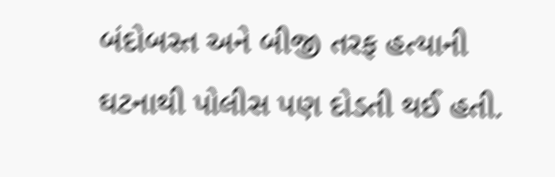બંદોબસ્ત અને બીજી તરફ હત્યાની ઘટનાથી પોલીસ પણ દોડતી થઈ હતી.